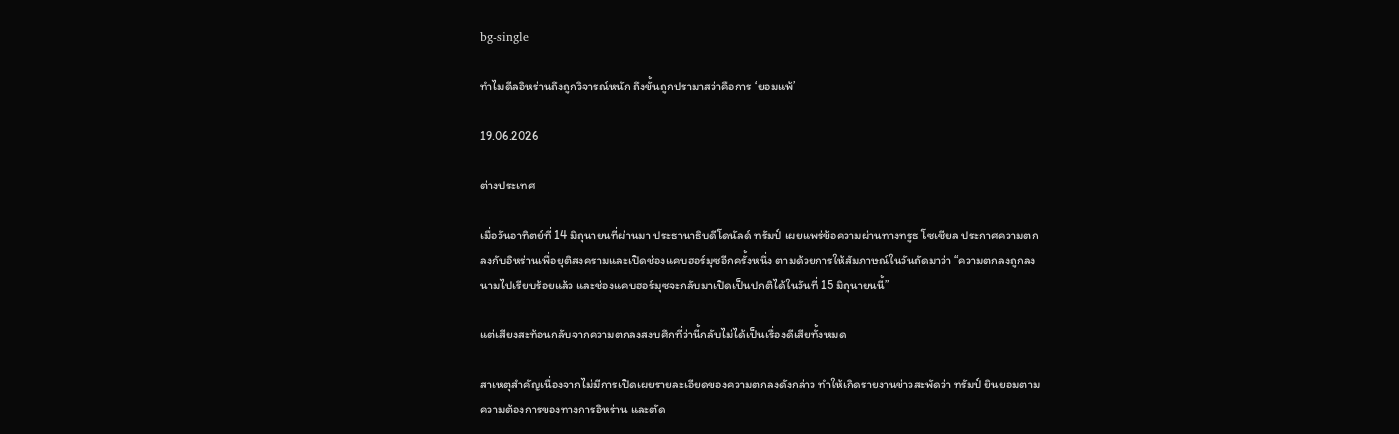bg-single

ทำไมดีลอิหร่านถึงถูกวิจารณ์หนัก ถึงขั้นถูกปรามาสว่าคือการ ‘ยอมแพ้’

19.06.2026

ต่างประเทศ

เมื่อวันอาทิตย์ที่ 14 มิถุนายนที่ผ่านมา ประธานาธิบดีโดนัลด์ ทรัมป์ เผยแพร่ข้อความผ่านทางทรูธ โซเชียล ประกาศความตกลงกับอิหร่านเพื่อยุติสงครามและเปิดช่องแคบฮอร์มุซอีกครั้งหนึ่ง ตามด้วยการให้สัมภาษณ์ในวันถัดมาว่า “ความตกลงถูกลงนามไปเรียบร้อยแล้ว และช่องแคบฮอร์มุซจะกลับมาเปิดเป็นปกติได้ในวันที่ 15 มิถุนายนนี้”

แต่เสียงสะท้อนกลับจากความตกลงสงบศึกที่ว่านี้กลับไม่ได้เป็นเรื่องดีเสียทั้งหมด

สาเหตุสำคัญเนื่องจากไม่มีการเปิดเผยรายละเอียดของความตกลงดังกล่าว ทำให้เกิดรายงานข่าวสะพัดว่า ทรัมป์ ยินยอมตามความต้องการของทางการอิหร่าน และตัด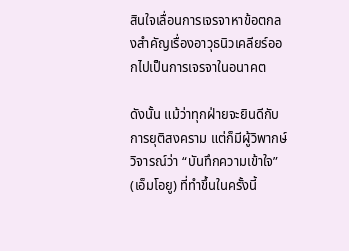สินใจเลื่อนการเจรจาหาข้อตกลงสำคัญเรื่องอาวุธนิวเคลียร์ออกไปเป็นการเจรจาในอนาคต

ดังนั้น แม้ว่าทุกฝ่ายจะยินดีกับการยุติสงคราม แต่ก็มีผู้วิพากษ์วิจารณ์ว่า “บันทึกความเข้าใจ” (เอ็มโอยู) ที่ทำขึ้นในครั้งนี้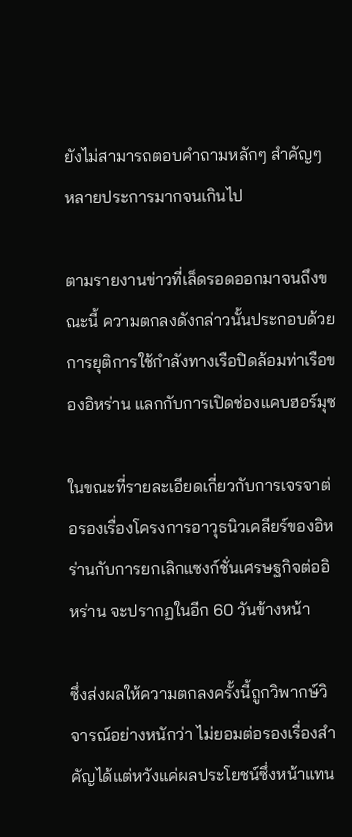ยังไม่สามารถตอบคำถามหลักๆ สำคัญๆ หลายประการมากจนเกินไป

ตามรายงานข่าวที่เล็ดรอดออกมาจนถึงขณะนี้ ความตกลงดังกล่าวนั้นประกอบด้วย การยุติการใช้กำลังทางเรือปิดล้อมท่าเรือของอิหร่าน แลกกับการเปิดช่องแคบฮอร์มุซ

ในขณะที่รายละเอียดเกี่ยวกับการเจรจาต่อรองเรื่องโครงการอาวุธนิวเคลียร์ของอิหร่านกับการยกเลิกแซงก์ชั่นเศรษฐกิจต่ออิหร่าน จะปรากฏในอีก 60 วันข้างหน้า

ซึ่งส่งผลให้ความตกลงครั้งนี้ถูกวิพากษ์วิจารณ์อย่างหนักว่า ไม่ยอมต่อรองเรื่องสำคัญได้แต่หวังแค่ผลประโยชน์ซึ่งหน้าแทน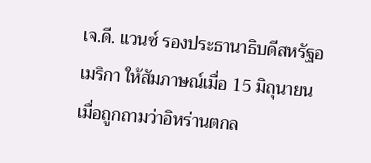เจ.ดี. แวนซ์ รองประธานาธิบดีสหรัฐอเมริกา ให้สัมภาษณ์เมื่อ 15 มิถุนายน เมื่อถูกถามว่าอิหร่านตกล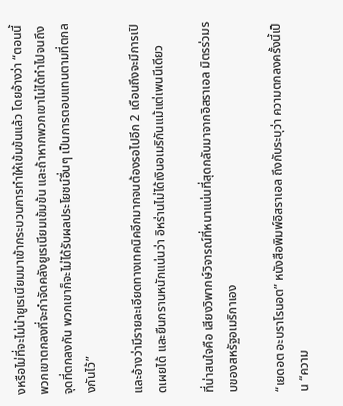งหรือไม่ที่จะไม่นำยูเรเนียมมาเข้ากระบวนการทำให้เข้มข้นแล้ว โดยอ้างว่า “ตอนนี้พวกเขาตกลงที่จะกำจัดคลังยูเรเนียมเข้มข้น และถ้าหากพวกเขาไม่ได้ทำไปจนถึงจุดที่ตกลงกัน พวกเขาก็จะไม่ได้รับผลประโยชน์อื่นๆ เป็นการตอบแทนตามที่ตกลงกันไว้”

และอ้างว่ามีรายละเอียดทางเทคนิคอีกมากจนต้องรอไปอีก 2 เดือนถึงจะมีการเปิดเผยได้ และยืนกรานหนักแน่นว่า อิหร่านไม่ได้เงินอเมริกันแม้แต่เพนนีเดียว

ที่น่าสนใจคือ เสียงวิพากษ์วิจารณ์ที่หนาแน่นที่สุดกลับมาจากอิสราเอล มิตรร่วมรบของสหรัฐอเมริกาเอง

“เยดอต อะบราโรนอต” หนังสือพิมพ์อิสราเอล ถึงกับระบุว่า ความตกลงครั้งนี้เป็น “ความ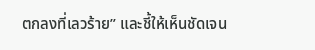ตกลงที่เลวร้าย” และชี้ให้เห็นชัดเจน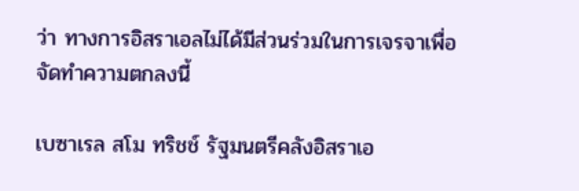ว่า ทางการอิสราเอลไม่ได้มีส่วนร่วมในการเจรจาเพื่อจัดทำความตกลงนี้

เบซาเรล สโม ทริชช์ รัฐมนตรีคลังอิสราเอ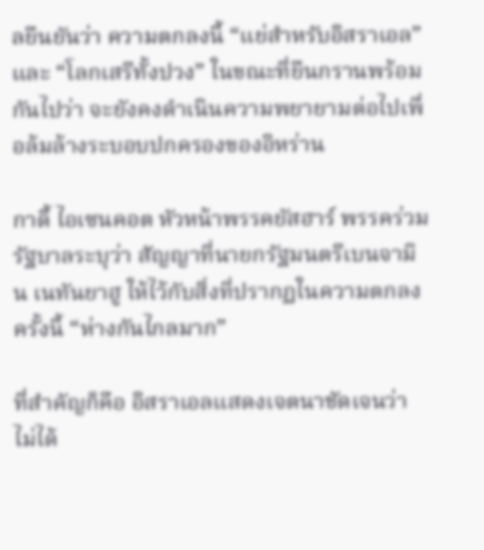ลยืนยันว่า ความตกลงนี้ “แย่สำหรับอิสราเอล” และ “โลกเสรีทั้งปวง” ในขณะที่ยืนกรานพร้อมกันไปว่า จะยังคงดำเนินความพยายามต่อไปเพื่อล้มล้างระบอบปกครองของอิหร่าน

กาดี้ ไอเซนคอต หัวหน้าพรรคยัสฮาร์ พรรคร่วมรัฐบาลระบุว่า สัญญาที่นายกรัฐมนตรีเบนจามิน เนทันยาฮู ให้ไว้กับสิ่งที่ปรากฏในความตกลงครั้งนี้ “ห่างกันไกลมาก”

ที่สำคัญก็คือ อิสราเอลแสดงเจตนาชัดเจนว่า ไม่ได้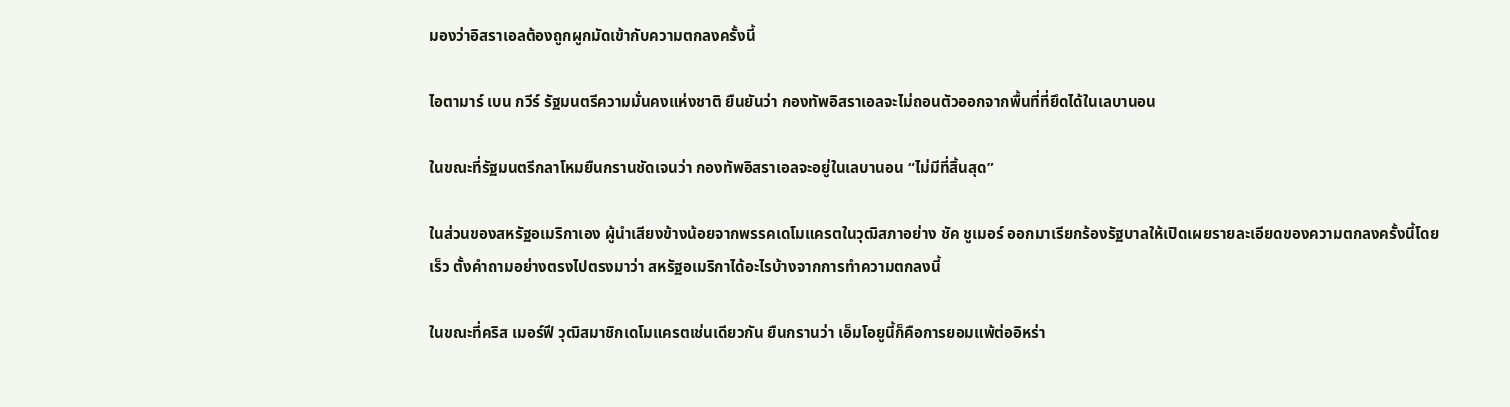มองว่าอิสราเอลต้องถูกผูกมัดเข้ากับความตกลงครั้งนี้

ไอตามาร์ เบน กวีร์ รัฐมนตรีความมั่นคงแห่งชาติ ยืนยันว่า กองทัพอิสราเอลจะไม่ถอนตัวออกจากพื้นที่ที่ยึดได้ในเลบานอน

ในขณะที่รัฐมนตรีกลาโหมยืนกรานชัดเจนว่า กองทัพอิสราเอลจะอยู่ในเลบานอน “ไม่มีที่สิ้นสุด”

ในส่วนของสหรัฐอเมริกาเอง ผู้นำเสียงข้างน้อยจากพรรคเดโมแครตในวุฒิสภาอย่าง ชัค ชูเมอร์ ออกมาเรียกร้องรัฐบาลให้เปิดเผยรายละเอียดของความตกลงครั้งนี้โดยเร็ว ตั้งคำถามอย่างตรงไปตรงมาว่า สหรัฐอเมริกาได้อะไรบ้างจากการทำความตกลงนี้

ในขณะที่คริส เมอร์ฟี วุฒิสมาชิกเดโมแครตเช่นเดียวกัน ยืนกรานว่า เอ็มโอยูนี้ก็คือการยอมแพ้ต่ออิหร่า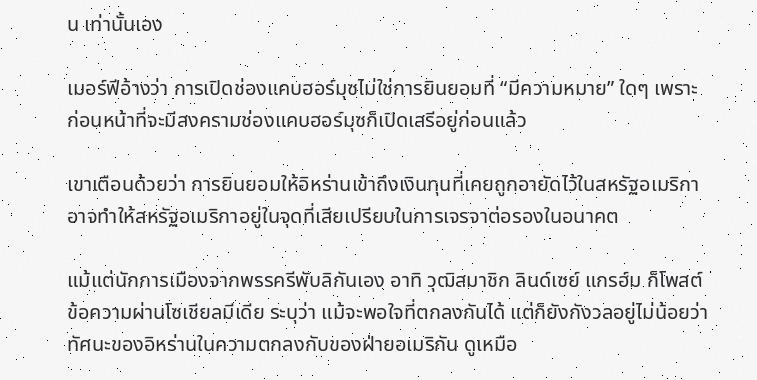น เท่านั้นเอง

เมอร์ฟีอ้างว่า การเปิดช่องแคบฮอร์มุซไม่ใช่การยินยอมที่ “มีความหมาย” ใดๆ เพราะก่อนหน้าที่จะมีสงครามช่องแคบฮอร์มุซก็เปิดเสรีอยู่ก่อนแล้ว

เขาเตือนด้วยว่า การยินยอมให้อิหร่านเข้าถึงเงินทุนที่เคยถูกอายัดไว้ในสหรัฐอเมริกา อาจทำให้สหรัฐอเมริกาอยู่ในจุดที่เสียเปรียบในการเจรจาต่อรองในอนาคต

แม้แต่นักการเมืองจากพรรครีพับลิกันเอง อาทิ วุฒิสมาชิก ลินด์เซย์ แกรฮ์ม ก็โพสต์ข้อความผ่านโซเชียลมีเดีย ระบุว่า แม้จะพอใจที่ตกลงกันได้ แต่ก็ยังกังวลอยู่ไม่น้อยว่า ทัศนะของอิหร่านในความตกลงกับของฝ่ายอเมริกัน ดูเหมือ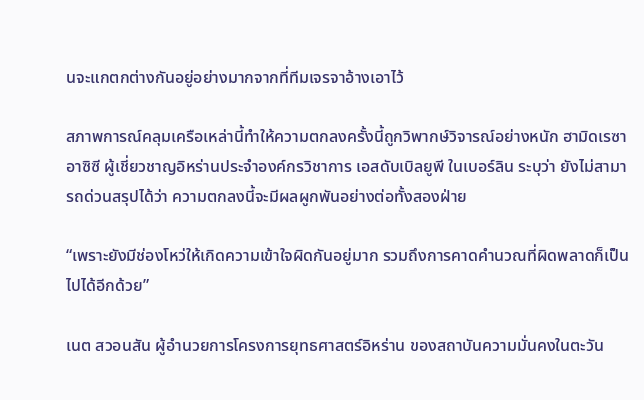นจะแกตกต่างกันอยู่อย่างมากจากที่ทีมเจรจาอ้างเอาไว้

สภาพการณ์คลุมเครือเหล่านี้ทำให้ความตกลงครั้งนี้ถูกวิพากษ์วิจารณ์อย่างหนัก ฮามิดเรซา อาซิซี ผู้เชี่ยวชาญอิหร่านประจำองค์กรวิชาการ เอสดับเบิลยูพี ในเบอร์ลิน ระบุว่า ยังไม่สามารถด่วนสรุปได้ว่า ความตกลงนี้จะมีผลผูกพันอย่างต่อทั้งสองฝ่าย

“เพราะยังมีช่องโหว่ให้เกิดความเข้าใจผิดกันอยู่มาก รวมถึงการคาดคำนวณที่ผิดพลาดก็เป็นไปได้อีกด้วย”

เนต สวอนสัน ผู้อำนวยการโครงการยุทธศาสตร์อิหร่าน ของสถาบันความมั่นคงในตะวัน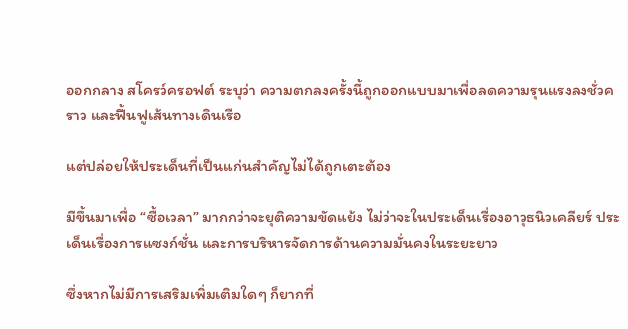ออกกลาง สโครว์ครอฟต์ ระบุว่า ความตกลงครั้งนี้ถูกออกแบบมาเพื่อลดความรุนแรงลงชั่วคราว และฟื้นฟูเส้นทางเดินเรือ

แต่ปล่อยให้ประเด็นที่เป็นแก่นสำคัญไม่ได้ถูกเตะต้อง

มีขึ้นมาเพื่อ “ซื้อเวลา” มากกว่าจะยุติความขัดแย้ง ไม่ว่าจะในประเด็นเรื่องอาวุธนิวเคลียร์ ประเด็นเรื่องการแซงก์ชั่น และการบริหารจัดการด้านความมั่นคงในระยะยาว

ซึ่งหากไม่มีการเสริมเพิ่มเติมใดๆ ก็ยากที่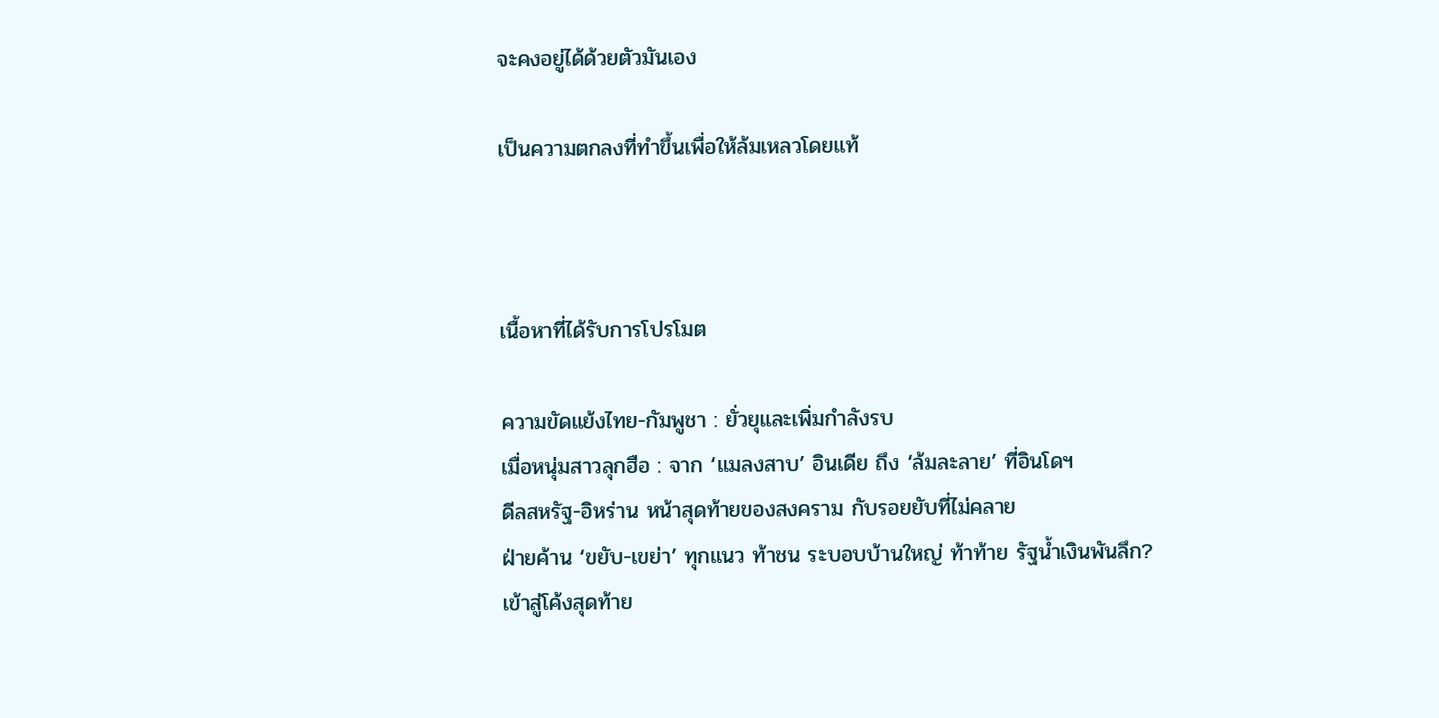จะคงอยู่ได้ด้วยตัวมันเอง

เป็นความตกลงที่ทำขึ้นเพื่อให้ล้มเหลวโดยแท้



เนื้อหาที่ได้รับการโปรโมต

ความขัดแย้งไทย-กัมพูชา : ยั่วยุและเพิ่มกำลังรบ
เมื่อหนุ่มสาวลุกฮือ : จาก ‘แมลงสาบ’ อินเดีย ถึง ‘ล้มละลาย’ ที่อินโดฯ
ดีลสหรัฐ-อิหร่าน หน้าสุดท้ายของสงคราม กับรอยยับที่ไม่คลาย
ฝ่ายค้าน ‘ขยับ-เขย่า’ ทุกแนว ท้าชน ระบอบบ้านใหญ่ ท้าท้าย รัฐน้ำเงินพันลึก?
เข้าสู่โค้งสุดท้าย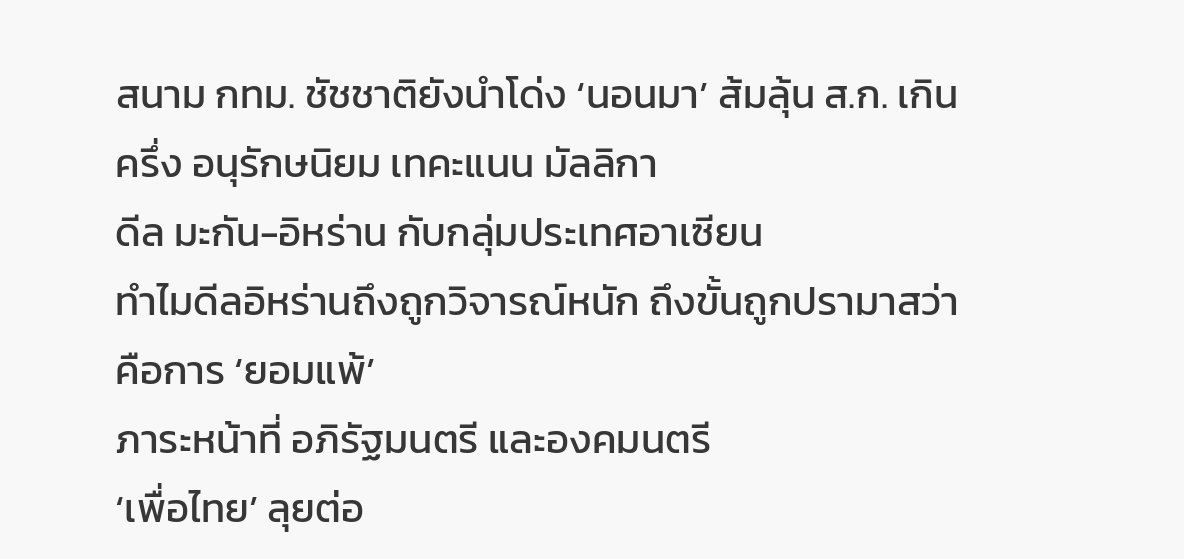สนาม กทม. ชัชชาติยังนำโด่ง ‘นอนมา’ ส้มลุ้น ส.ก. เกินครึ่ง อนุรักษนิยม เทคะแนน มัลลิกา
ดีล มะกัน-อิหร่าน กับกลุ่มประเทศอาเซียน
ทำไมดีลอิหร่านถึงถูกวิจารณ์หนัก ถึงขั้นถูกปรามาสว่าคือการ ‘ยอมแพ้’
ภาระหน้าที่ อภิรัฐมนตรี และองคมนตรี
‘เพื่อไทย’ ลุยต่อ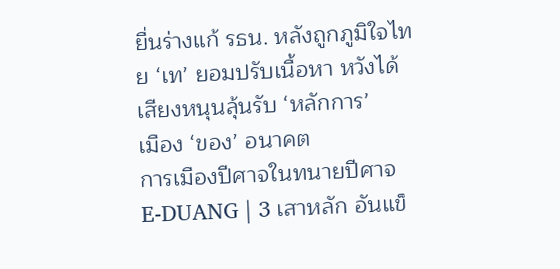ยื่นร่างแก้ รธน. หลังถูกภูมิใจไทย ‘เท’ ยอมปรับเนื้อหา หวังได้เสียงหนุนลุ้นรับ ‘หลักการ’
เมือง ‘ของ’ อนาคต
การเมืองปีศาจในทนายปีศาจ
E-DUANG | 3 เสาหลัก อันแข็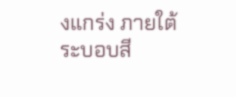งแกร่ง ภายใต้ ระบอบสี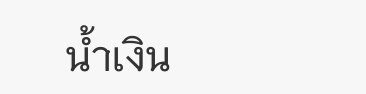น้ำเงิน